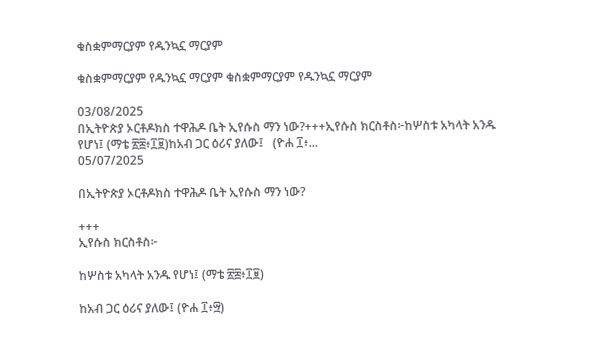ቁስቋምማርያም የዱንኳኗ ማርያም

ቁስቋምማርያም የዱንኳኗ ማርያም ቁስቋምማርያም የዱንኳኗ ማርያም

03/08/2025
በኢትዮጵያ ኦርቶዶክስ ተዋሕዶ ቤት ኢየሱስ ማን ነው?+++ኢየሱስ ክርስቶስ፦ከሦስቱ አካላት አንዱ የሆነ፤ (ማቴ ፳፰፥፲፱)ከአብ ጋር ዕሪና ያለው፤   (ዮሐ ፲፥...
05/07/2025

በኢትዮጵያ ኦርቶዶክስ ተዋሕዶ ቤት ኢየሱስ ማን ነው?

+++
ኢየሱስ ክርስቶስ፦

ከሦስቱ አካላት አንዱ የሆነ፤ (ማቴ ፳፰፥፲፱)

ከአብ ጋር ዕሪና ያለው፤ (ዮሐ ፲፥፵)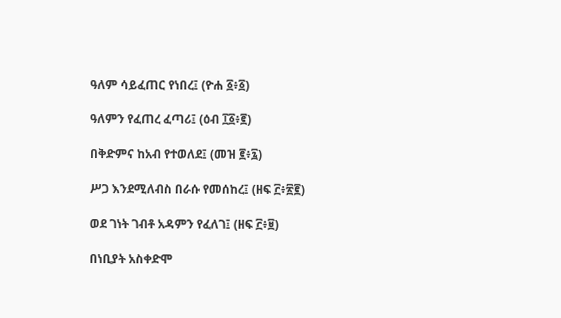ዓለም ሳይፈጠር የነበረ፤ (ዮሐ ፩፥፩)

ዓለምን የፈጠረ ፈጣሪ፤ (ዕብ ፲፩፥፪)

በቅድምና ከአብ የተወለደ፤ (መዝ ፪፥፯)

ሥጋ እንደሚለብስ በራሱ የመሰከረ፤ (ዘፍ ፫፥፳፪)

ወደ ገነት ገብቶ አዳምን የፈለገ፤ (ዘፍ ፫፥፱)

በነቢያት አስቀድሞ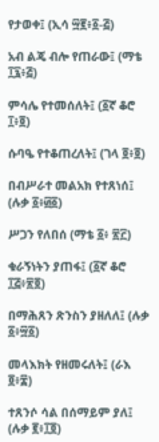የታወቀ፤ (ኢሳ ፵፪፥፩-፭)

አብ ልጄ ብሎ የጠራው፤ (ማቴ ፲፯፥፭)

ምሳሌ የተመሰለት፤ (፩ኛ ቆሮ ፲፥፬)

ሱባዔ የተቆጠረለት፤ (ገላ ፬፥፬)

በብሥራተ መልአክ የተጸነሰ፤ (ሉቃ ፩፥፴፩)

ሥጋን የለበሰ (ማቴ ፩፥ ፳፫)

ቁራኝነትን ያጠፋ፤ (፩ኛ ቆሮ ፲፭፥፳፬)

በማሕጸን ጽንስን ያዘለለ፤ (ሉቃ ፩፥፵፩)

መላእክት የዘመሩለት፤ (ራእ ፬፥፰)

ተጸንሶ ሳል በሰማይም ያለ፤ (ሉቃ ፪፥፲፬)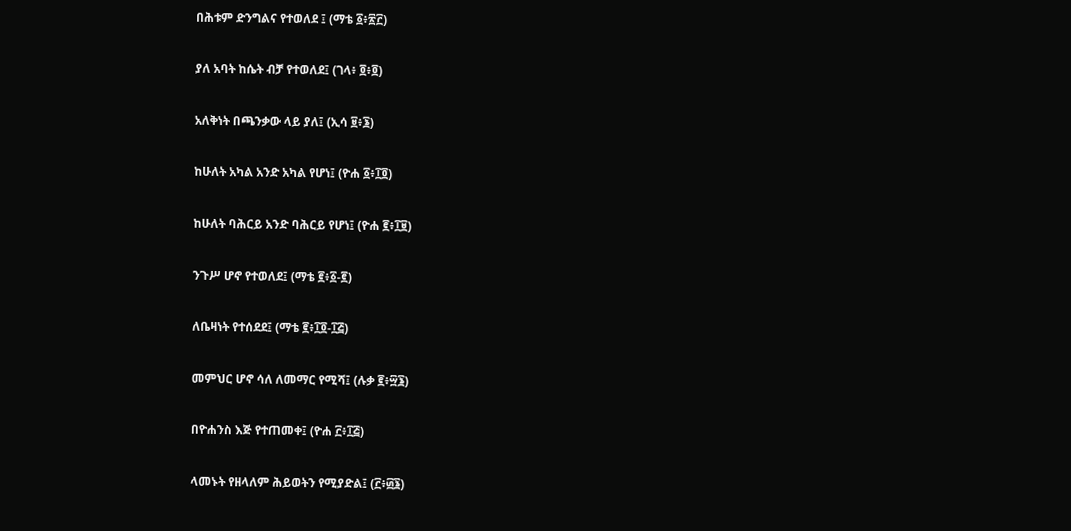በሕቱም ድንግልና የተወለደ ፤ (ማቴ ፩፥፳፫)

ያለ አባት ከሴት ብቻ የተወለደ፤ (ገላ፥ ፬፥፬)

አለቅነት በጫንቃው ላይ ያለ፤ (ኢሳ ፱፥፮)

ከሁለት አካል አንድ አካል የሆነ፤ (ዮሐ ፩፥፲፬)

ከሁለት ባሕርይ አንድ ባሕርይ የሆነ፤ (ዮሐ ፪፥፲፱)

ንጉሥ ሆኖ የተወለደ፤ (ማቴ ፪፥፩-፪)

ለቤዛነት የተሰደደ፤ (ማቴ ፪፥፲፬-፲፭)

መምህር ሆኖ ሳለ ለመማር የሚሻ፤ (ሉቃ ፪፥፵፮)

በዮሐንስ እጅ የተጠመቀ፤ (ዮሐ ፫፥፲፭)

ላመኑት የዘላለም ሕይወትን የሚያድል፤ (፫፥፴፮)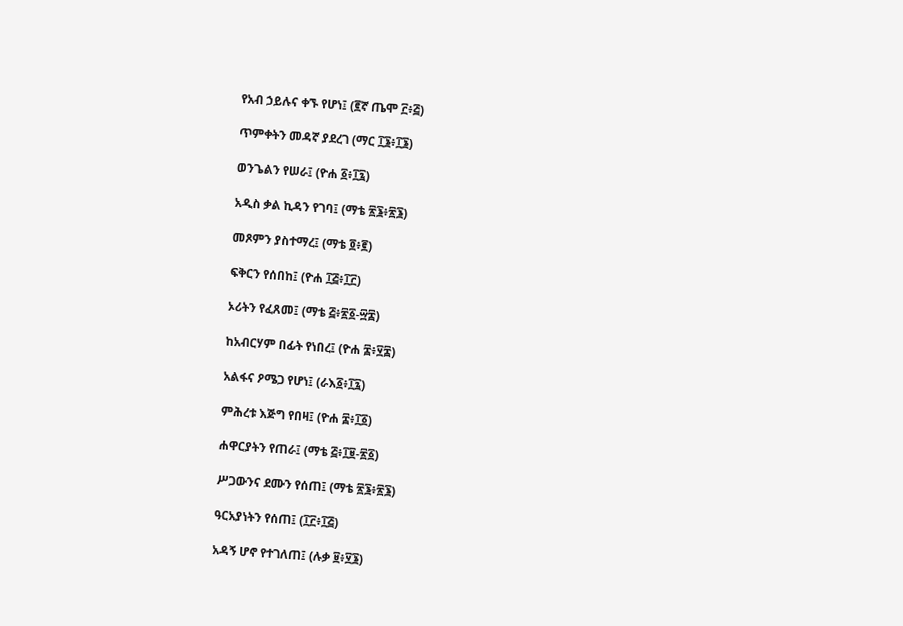የአብ ኃይሉና ቀኙ የሆነ፤ (፪ኛ ጤሞ ፫፥፭)

ጥምቀትን መዳኛ ያደረገ (ማር ፲፮፥፲፮)

ወንጌልን የሠራ፤ (ዮሐ ፩፥፲፯)

አዲስ ቃል ኪዳን የገባ፤ (ማቴ ፳፮፥፳፮)

መጾምን ያስተማረ፤ (ማቴ ፬፥፪)

ፍቅርን የሰበከ፤ (ዮሐ ፲፭፥፲፫)

ኦሪትን የፈጸመ፤ (ማቴ ፭፥፳፩-፵፰)

ከአብርሃም በፊት የነበረ፤ (ዮሐ ፰፥፶፰)

አልፋና ዖሜጋ የሆነ፤ (ራእ፩፥፲፯)

ምሕረቱ እጅግ የበዛ፤ (ዮሐ ፰፥፲፩)

ሐዋርያትን የጠራ፤ (ማቴ ፭፥፲፱-፳፩)

ሥጋውንና ደሙን የሰጠ፤ (ማቴ ፳፮፥፳፮)

ዓርአያነትን የሰጠ፤ (፲፫፥፲፭)

አዳኝ ሆኖ የተገለጠ፤ (ሉቃ ፱፥፶፮)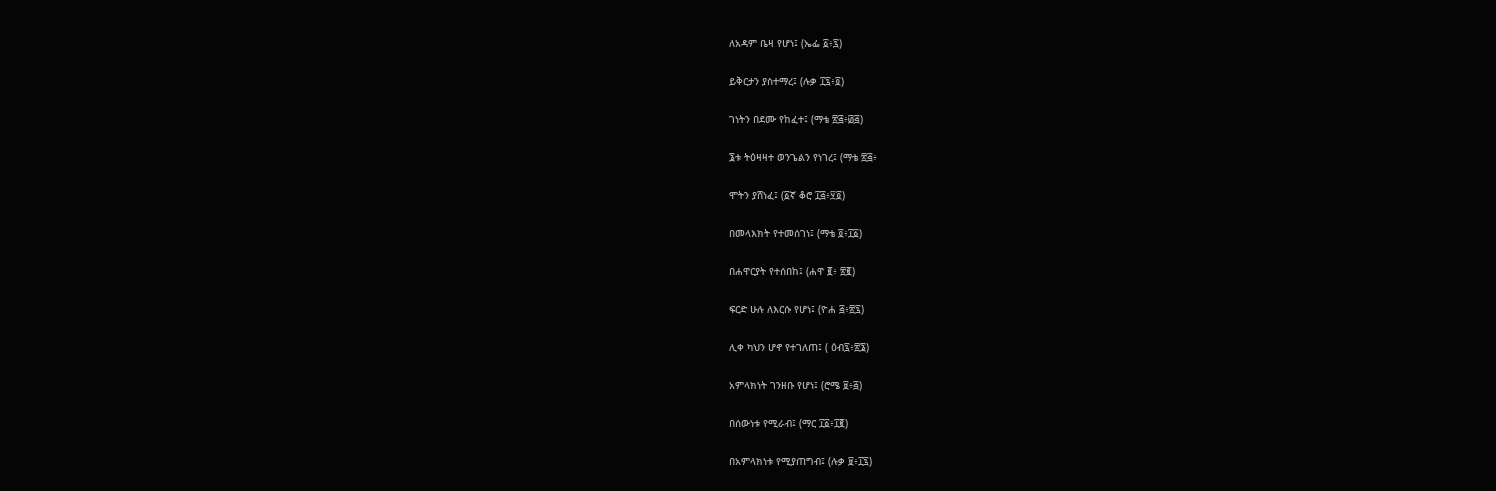ለአዳም ቤዛ የሆነ፤ (ኤፌ ፩፥፯)

ይቅርታን ያስተማረ፤ (ሉቃ ፲፯፥፬)

ገነትን በደሙ የከፈተ፤ (ማቴ ፳፭፥፴፭)

፮ቱ ትዕዛዛተ ወንጌልን የነገረ፤ (ማቴ ፳፭፥

ሞትን ያሸነፈ፤ (፩ኛ ቆሮ ፲፭፥፶፬)

በመላእክት የተመሰገነ፤ (ማቴ ፬፥፲፩)

በሐዋርያት የተሰበከ፤ (ሐዋ ፪፥ ፳፪)

ፍርድ ሁሉ ለእርሱ የሆነ፤ (ዮሐ ፭፥፳፯)

ሊቀ ካህን ሆኖ የተገለጠ፤ ( ዕብ፯፥፳፮)

አምላክነት ገንዘቡ የሆነ፤ (ሮሜ ፱፥፭)

በሰውነቱ የሚራብ፤ (ማር ፲፩፥፲፪)

በአምላክነቱ የሚያጠግብ፤ (ሉቃ ፱፥፲፯)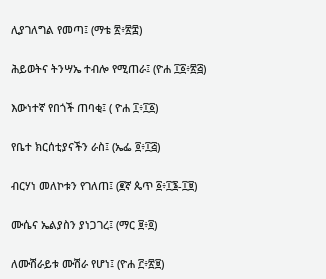ሊያገለግል የመጣ፤ (ማቴ ፳፥፳፰)

ሕይወትና ትንሣኤ ተብሎ የሚጠራ፤ (ዮሐ ፲፩፥፳፭)

እውነተኛ የበጎች ጠባቂ፤ ( ዮሐ ፲፥፲፩)

የቤተ ክርሰቲያናችን ራስ፤ (ኤፌ ፬፥፲፭)

ብርሃነ መለኮቱን የገለጠ፤ (፪ኛ ጴጥ ፩፥፲፮-፲፱)

ሙሴና ኤልያስን ያነጋገረ፤ (ማር ፱፥፬)

ለሙሽራይቱ ሙሽራ የሆነ፤ (ዮሐ ፫፥፳፱)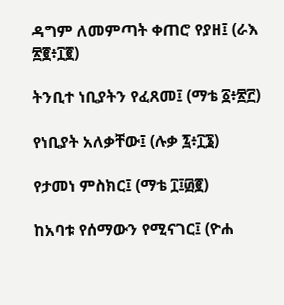ዳግም ለመምጣት ቀጠሮ የያዘ፤ (ራእ ፳፪፥፲፪)

ትንቢተ ነቢያትን የፈጸመ፤ (ማቴ ፩፥፳፫)

የነቢያት አለቃቸው፤ (ሉቃ ፯፥፲፮)

የታመነ ምስክር፤ (ማቴ ፲፤፴፪)

ከአባቱ የሰማውን የሚናገር፤ (ዮሐ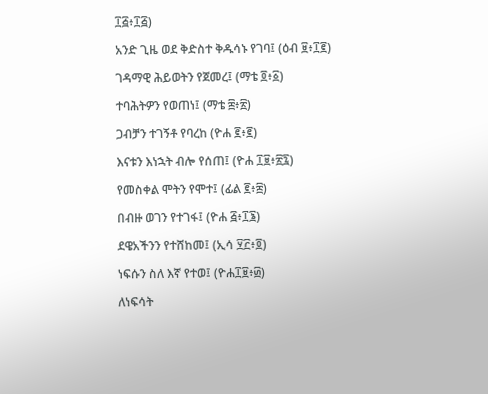፲፭፥፲፭)

አንድ ጊዜ ወደ ቅድስተ ቅዱሳኑ የገባ፤ (ዕብ ፱፥፲፪)

ገዳማዊ ሕይወትን የጀመረ፤ (ማቴ ፬፥፩)

ተባሕትዎን የወጠነ፤ (ማቴ ፰፥፳)

ጋብቻን ተገኝቶ የባረከ (ዮሐ ፪፥፪)

እናቱን እነኋት ብሎ የሰጠ፤ (ዮሐ ፲፱፥፳፯)

የመስቀል ሞትን የሞተ፤ (ፊል ፪፥፰)

በብዙ ወገን የተገፋ፤ (ዮሐ ፭፥፲፮)

ደዌአችንን የተሸከመ፤ (ኢሳ ፶፫፥፬)

ነፍሱን ስለ እኛ የተወ፤ (ዮሐ፲፱፥፴)

ለነፍሳት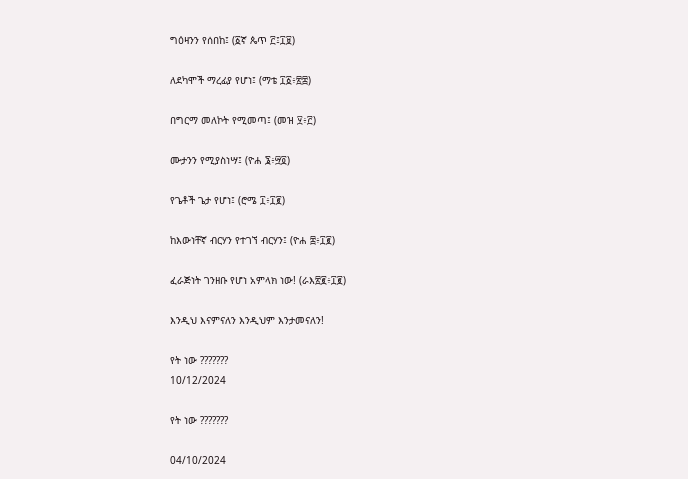ግዕዛንን የሰበከ፤ (፩ኛ ጴጥ ፫፤፲፱)

ለደካሞች ማረፊያ የሆነ፤ (ማቴ ፲፩፥፳፰)

በግርማ መለኮት የሚመጣ፤ (መዝ ፶፥፫)

ሙታንን የሚያስነሣ፤ (ዮሐ ፮፥፵፬)

የጌቶች ጌታ የሆነ፤ (ሮሜ ፲፥፲፪)

ከእውነቸኛ ብርሃን የተገኘ ብርሃን፤ (ዮሐ ፰፥፲፪)

ፈራጅነት ገንዘቡ የሆነ አምላክ ነው! (ራእ፳፪፥፲፪)

እንዲህ እናምናለን እንዲህም እንታመናለን!

የት ነው ???????
10/12/2024

የት ነው ???????

04/10/2024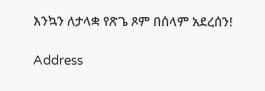እንኳን ለታላቋ የጽጌ ጾም በሰላም አደረሰን!

Address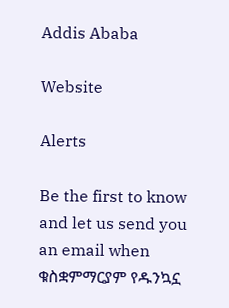Addis Ababa

Website

Alerts

Be the first to know and let us send you an email when ቁስቋምማርያም የዱንኳኗ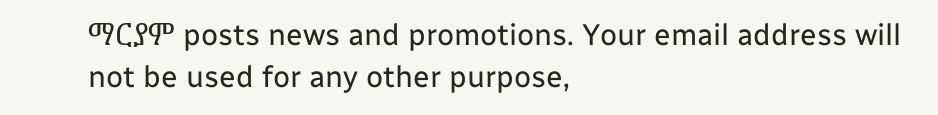ማርያም posts news and promotions. Your email address will not be used for any other purpose,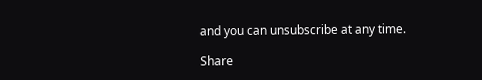and you can unsubscribe at any time.

Share